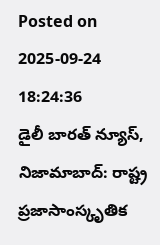Posted on 2025-09-24 18:24:36
డైలీ బారత్ న్యూస్, నిజామాబాద్: రాష్ట్ర ప్రజాసాంస్కృతిక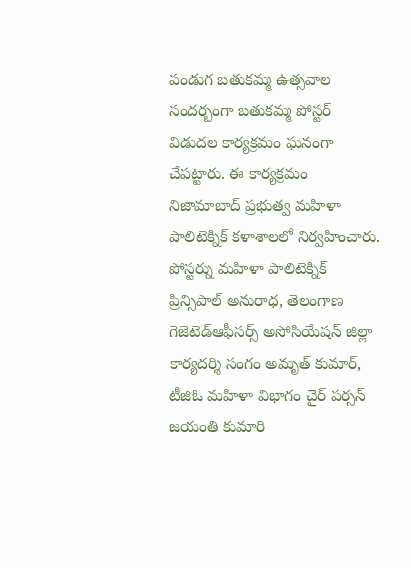పండుగ బతుకమ్మ ఉత్సవాల సందర్బంగా బతుకమ్మ పోస్టర్ విడుదల కార్యక్రమం ఘనంగా చేపట్టారు. ఈ కార్యక్రమం నిజామాబాద్ ప్రభుత్వ మహిళా పాలిటెక్నిక్ కళాశాలలో నిర్వహించారు. పోస్టర్ను మహిళా పాలిటెక్నిక్ ప్రిన్సిపాల్ అనురాధ, తెలంగాణ గెజెటెడ్ఆఫీసర్స్ అసోసియేషన్ జిల్లా కార్యదర్శి సంగం అమృత్ కుమార్, టీజిఓ మహిళా విభాగం చైర్ పర్సన్ జయంతి కుమారి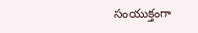సంయుక్తంగా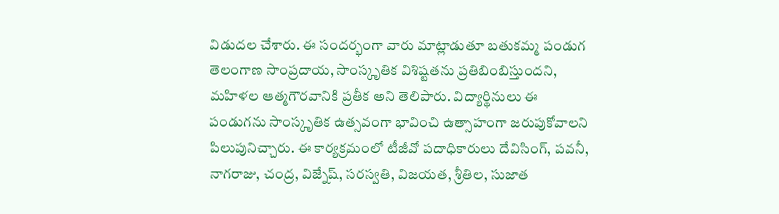విడుదల చేశారు. ఈ సందర్భంగా వారు మాట్లాడుతూ బతుకమ్మ పండుగ తెలంగాణ సాంప్రదాయ, సాంస్కృతిక విశిష్టతను ప్రతిబింబిస్తుందని, మహిళల ఆత్మగౌరవానికి ప్రతీక అని తెలిపారు. విద్యార్థినులు ఈ పండుగను సాంస్కృతిక ఉత్సవంగా భావించి ఉత్సాహంగా జరుపుకోవాలని పిలుపునిచ్చారు. ఈ కార్యక్రమంలో టీజీవో పదాధికారులు దేవిసింగ్, పవనీ, నాగరాజు, చంద్ర, విజ్నేష్, సరస్వతి, విజయత, శ్రీతిల, సుజాత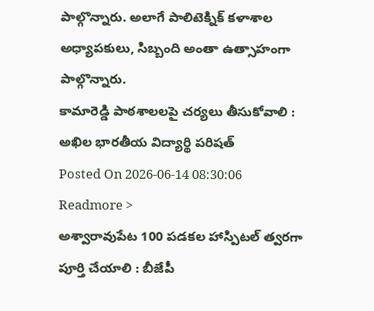పాల్గొన్నారు. అలాగే పాలిటెక్నిక్ కళాశాల అధ్యాపకులు, సిబ్బంది అంతా ఉత్సాహంగా పాల్గొన్నారు.
కామారెడ్డి పాఠశాలలపై చర్యలు తీసుకోవాలి : అఖిల భారతీయ విద్యార్థి పరిషత్
Posted On 2026-06-14 08:30:06
Readmore >
అశ్వారావుపేట 100 పడకల హాస్పిటల్ త్వరగా పూర్తి చేయాలి : బీజేపీ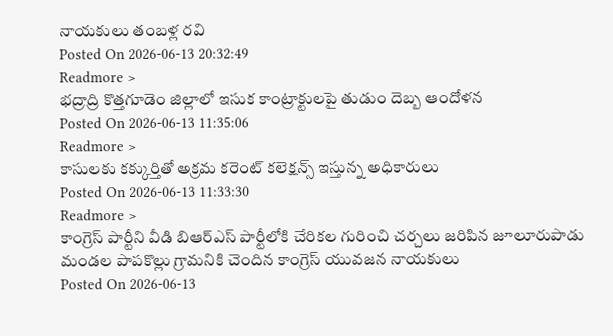నాయకులు తంబళ్ల రవి
Posted On 2026-06-13 20:32:49
Readmore >
భద్రాద్రి కొత్తగూడెం జిల్లాలో ఇసుక కాంట్రాక్టులపై తుడుం దెబ్బ ఆందోళన
Posted On 2026-06-13 11:35:06
Readmore >
కాసులకు కక్కుర్తితో అక్రమ కరెంట్ కలెక్షన్స్ ఇస్తున్న అధికారులు
Posted On 2026-06-13 11:33:30
Readmore >
కాంగ్రెస్ పార్టీని వీడి బిఆర్ఎస్ పార్టీలోకి చేరికల గురించి చర్చలు జరిపిన జూలూరుపాడు మండల పాపకొల్లు గ్రామనికి చెందిన కాంగ్రెస్ యువజన నాయకులు
Posted On 2026-06-13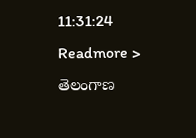11:31:24
Readmore >
తెలంగాణ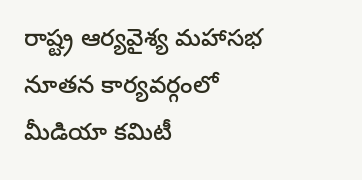రాష్ట్ర ఆర్యవైశ్య మహాసభ నూతన కార్యవర్గంలో మీడియా కమిటీ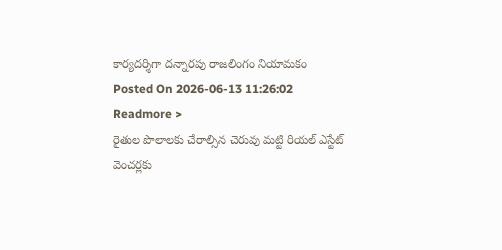కార్యదర్శిగా దన్నారపు రాజలింగం నియామకం
Posted On 2026-06-13 11:26:02
Readmore >
రైతుల పొలాలకు చేరాల్సిన చెరువు మట్టి రియల్ ఎస్టేట్ వెంచర్లకు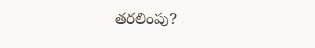తరలింపు?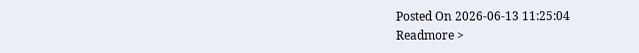Posted On 2026-06-13 11:25:04
Readmore >